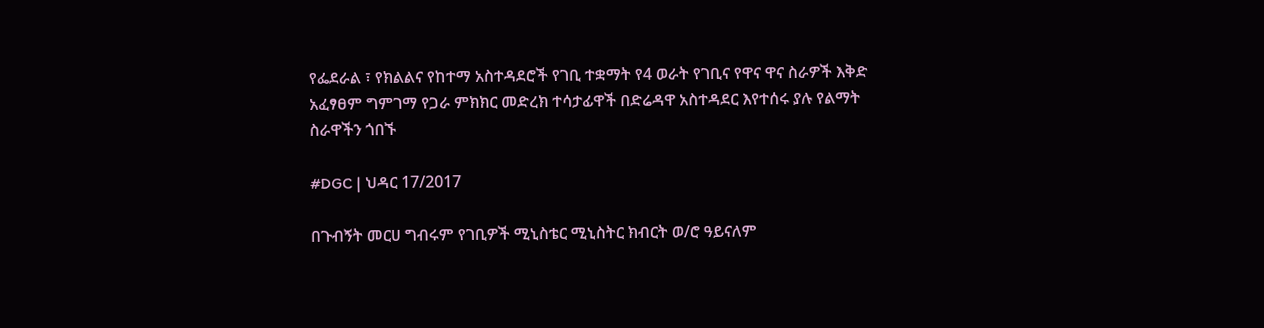የፌደራል ፣ የክልልና የከተማ አስተዳደሮች የገቢ ተቋማት የ4 ወራት የገቢና የዋና ዋና ስራዎች እቅድ አፈፃፀም ግምገማ የጋራ ምክክር መድረክ ተሳታፊዋች በድሬዳዋ አስተዳደር እየተሰሩ ያሉ የልማት ስራዋችን ጎበኙ

#DGC | ህዳር 17/2017

በጉብኝት መርሀ ግብሩም የገቢዎች ሚኒስቴር ሚኒስትር ክብርት ወ/ሮ ዓይናለም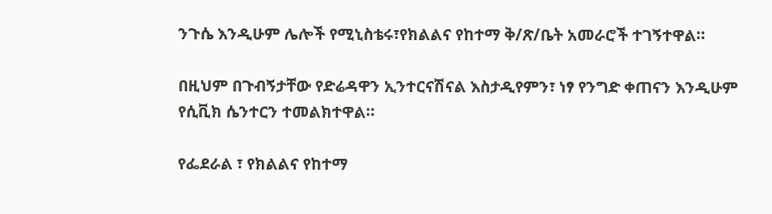ንጉሴ እንዲሁም ሌሎች የሚኒስቴሩ፣የክልልና የከተማ ቅ/ጽ/ቤት አመራሮች ተገኝተዋል።

በዚህም በጉብኝታቸው የድሬዳዋን ኢንተርናሽናል እስታዲየምን፣ ነፃ የንግድ ቀጠናን እንዲሁም የሲቪክ ሴንተርን ተመልክተዋል።

የፌደራል ፣ የክልልና የከተማ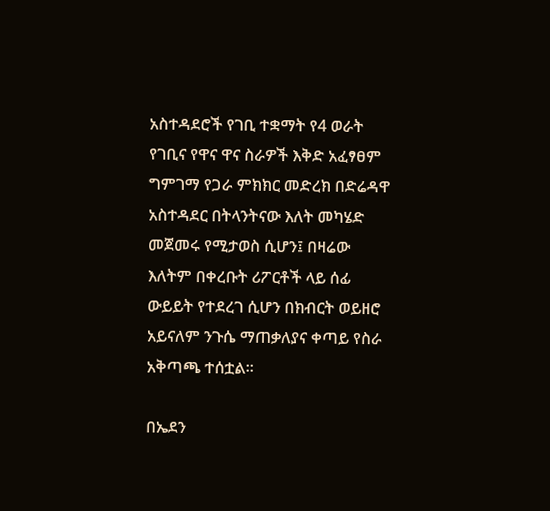አስተዳደሮች የገቢ ተቋማት የ4 ወራት የገቢና የዋና ዋና ስራዎች እቅድ አፈፃፀም ግምገማ የጋራ ምክክር መድረክ በድሬዳዋ አስተዳደር በትላንትናው እለት መካሄድ መጀመሩ የሚታወስ ሲሆን፤ በዛሬው እለትም በቀረቡት ሪፖርቶች ላይ ሰፊ ውይይት የተደረገ ሲሆን በክብርት ወይዘሮ አይናለም ንጉሴ ማጠቃለያና ቀጣይ የስራ አቅጣጫ ተሰቷል።

በኤደን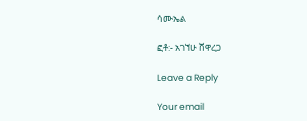ሳሙኤል

ፎቶ:- አገኘሁ ሸዋረጋ

Leave a Reply

Your email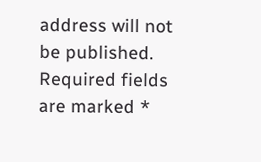address will not be published. Required fields are marked *